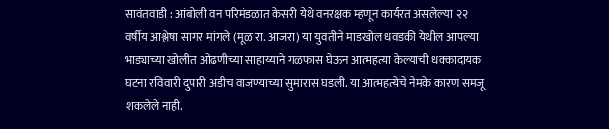सावंतवाडी : आंबोली वन परिमंडळात केसरी येथे वनरक्षक म्हणून कार्यरत असलेल्या २२ वर्षीय आश्लेषा सागर मांगले (मूळ रा. आजरा) या युवतीने माडखोल धवडकी येथील आपल्या भाड्याच्या खोलीत ओढणीच्या साहाय्याने गळफास घेऊन आत्महत्या केल्याची धक्कादायक घटना रविवारी दुपारी अडीच वाजण्याच्या सुमारास घडली. या आत्महत्येचे नेमके कारण समजू शकलेले नाही.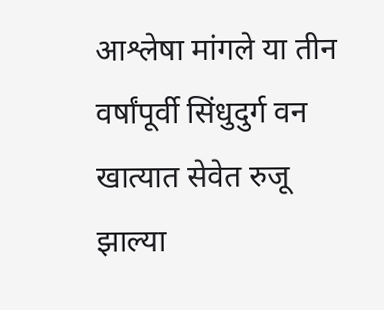आश्लेषा मांगले या तीन वर्षांपूर्वी सिंधुदुर्ग वन खात्यात सेवेत रुजू झाल्या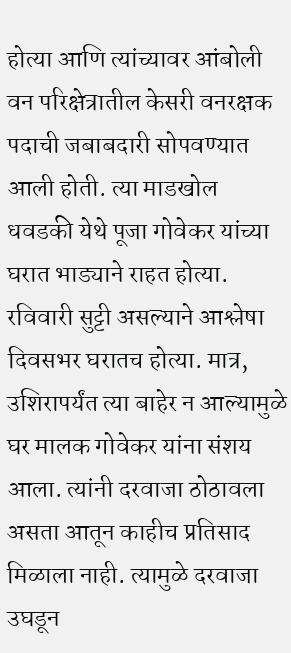होत्या आणि त्यांच्यावर आंबोली वन परिक्षेत्रातील केसरी वनरक्षक पदाची जबाबदारी सोपवण्यात आली होती. त्या माडखोल धवडकी येथे पूजा गोवेकर यांच्या घरात भाड्याने राहत होत्या. रविवारी सुट्टी असल्याने आश्लेषा दिवसभर घरातच होत्या. मात्र, उशिरापर्यंत त्या बाहेर न आल्यामुळे घर मालक गोवेकर यांना संशय आला. त्यांनी दरवाजा ठोठावला असता आतून काहीच प्रतिसाद मिळाला नाही. त्यामुळे दरवाजा उघडून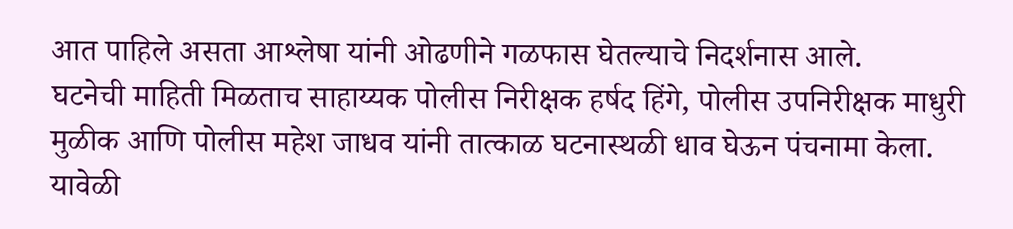आत पाहिले असता आश्लेषा यांनी ओढणीने गळफास घेतल्याचे निदर्शनास आले.
घटनेची माहिती मिळताच साहाय्यक पोलीस निरीक्षक हर्षद हिंगे, पोलीस उपनिरीक्षक माधुरी मुळीक आणि पोलीस महेश जाधव यांनी तात्काळ घटनास्थळी धाव घेऊन पंचनामा केला. यावेळी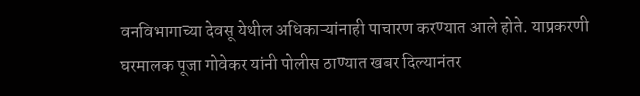वनविभागाच्या देवसू येथील अधिकाऱ्यांनाही पाचारण करण्यात आले होते. याप्रकरणी घरमालक पूजा गोवेकर यांनी पोलीस ठाण्यात खबर दिल्यानंतर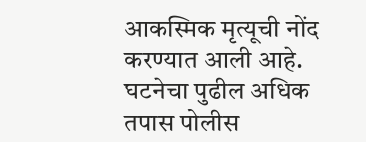आकस्मिक मृत्यूची नोंद करण्यात आली आहे. घटनेचा पुढील अधिक तपास पोलीस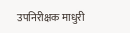उपनिरीक्षक माधुरी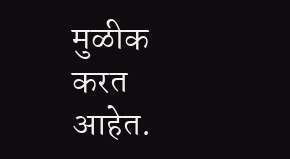मुळीक करत आहेत.